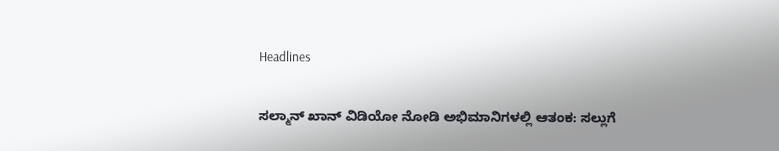Headlines

ಸಲ್ಮಾನ್ ಖಾನ್ ವಿಡಿಯೋ ನೋಡಿ ಅಭಿಮಾನಿಗಳಲ್ಲಿ ಆತಂಕ: ಸಲ್ಲುಗೆ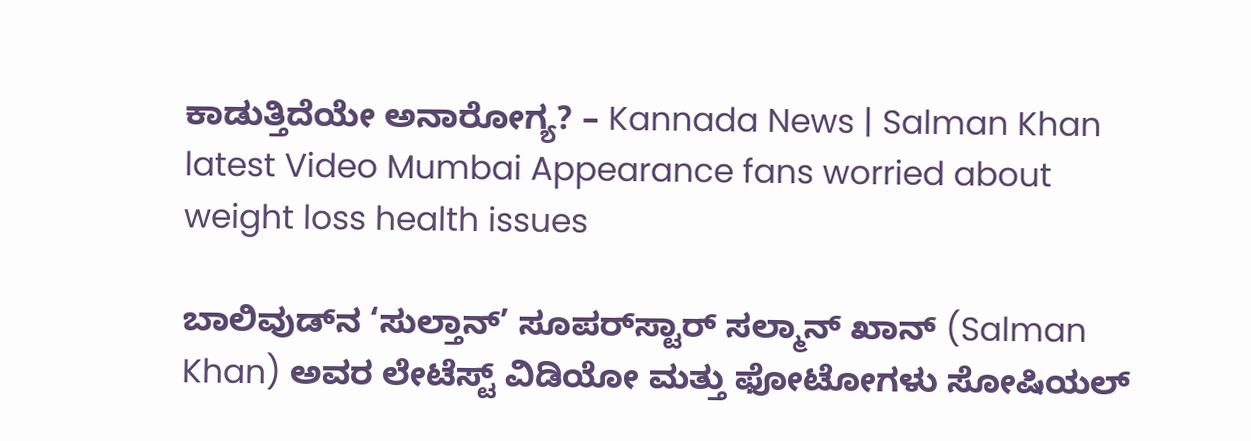ಕಾಡುತ್ತಿದೆಯೇ ಅನಾರೋಗ್ಯ? – Kannada News | Salman Khan latest Video Mumbai Appearance fans worried about weight loss health issues

ಬಾಲಿವುಡ್‌ನ ‘ಸುಲ್ತಾನ್’ ಸೂಪರ್‌ಸ್ಟಾರ್ ಸಲ್ಮಾನ್ ಖಾನ್ (Salman Khan) ಅವರ ಲೇಟೆಸ್ಟ್ ವಿಡಿಯೋ ಮತ್ತು ಫೋಟೋಗಳು ಸೋಷಿಯಲ್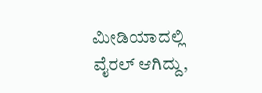ಮೀಡಿಯಾದಲ್ಲಿ ವೈರಲ್ ಆಗಿದ್ದು,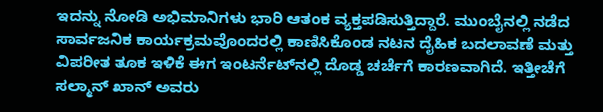ಇದನ್ನು ನೋಡಿ ಅಭಿಮಾನಿಗಳು ಭಾರಿ ಆತಂಕ ವ್ಯಕ್ತಪಡಿಸುತ್ತಿದ್ದಾರೆ. ಮುಂಬೈನಲ್ಲಿ ನಡೆದ ಸಾರ್ವಜನಿಕ ಕಾರ್ಯಕ್ರಮವೊಂದರಲ್ಲಿ ಕಾಣಿಸಿಕೊಂಡ ನಟನ ದೈಹಿಕ ಬದಲಾವಣೆ ಮತ್ತು ವಿಪರೀತ ತೂಕ ಇಳಿಕೆ ಈಗ ಇಂಟರ್ನೆಟ್‌ನಲ್ಲಿ ದೊಡ್ಡ ಚರ್ಚೆಗೆ ಕಾರಣವಾಗಿದೆ. ಇತ್ತೀಚೆಗೆ ಸಲ್ಮಾನ್ ಖಾನ್ ಅವರು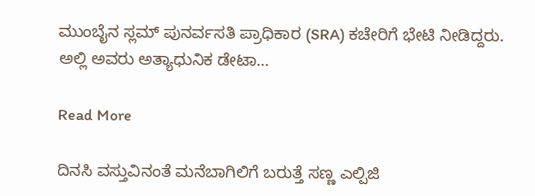ಮುಂಬೈನ ಸ್ಲಮ್ ಪುನರ್ವಸತಿ ಪ್ರಾಧಿಕಾರ (SRA) ಕಚೇರಿಗೆ ಭೇಟಿ ನೀಡಿದ್ದರು. ಅಲ್ಲಿ ಅವರು ಅತ್ಯಾಧುನಿಕ ಡೇಟಾ…

Read More

ದಿನಸಿ ವಸ್ತುವಿನಂತೆ ಮನೆಬಾಗಿಲಿಗೆ ಬರುತ್ತೆ ಸಣ್ಣ ಎಲ್ಪಿಜಿ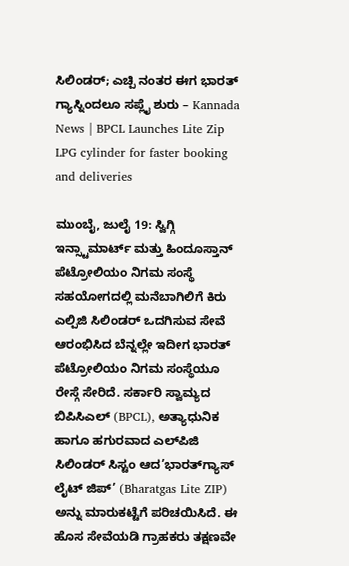ಸಿಲಿಂಡರ್; ಎಚ್ಪಿ ನಂತರ ಈಗ ಭಾರತ್ ಗ್ಯಾಸ್ನಿಂದಲೂ ಸಪ್ಲೈ ಶುರು – Kannada News | BPCL Launches Lite Zip LPG cylinder for faster booking and deliveries

ಮುಂಬೈ, ಜುಲೈ 19: ಸ್ವಿಗ್ಗಿ ಇನ್ಸ್ಟಾಮಾರ್ಟ್ ಮತ್ತು ಹಿಂದೂಸ್ತಾನ್ ಪೆಟ್ರೋಲಿಯಂ ನಿಗಮ ಸಂಸ್ಥೆ ಸಹಯೋಗದಲ್ಲಿ ಮನೆಬಾಗಿಲಿಗೆ ಕಿರು ಎಲ್ಪಿಜಿ ಸಿಲಿಂಡರ್ ಒದಗಿಸುವ ಸೇವೆ ಆರಂಭಿಸಿದ ಬೆನ್ನಲ್ಲೇ ಇದೀಗ ಭಾರತ್ ಪೆಟ್ರೋಲಿಯಂ ನಿಗಮ ಸಂಸ್ಥೆಯೂ ರೇಸ್ಗೆ ಸೇರಿದೆ. ಸರ್ಕಾರಿ ಸ್ವಾಮ್ಯದ ಬಿಪಿಸಿಎಲ್ (BPCL), ಅತ್ಯಾಧುನಿಕ ಹಾಗೂ ಹಗುರವಾದ ಎಲ್‌ಪಿಜಿ ಸಿಲಿಂಡರ್ ಸಿಸ್ಟಂ ಆದ’ಭಾರತ್‌ಗ್ಯಾಸ್ ಲೈಟ್ ಜಿಪ್’ (Bharatgas Lite ZIP) ಅನ್ನು ಮಾರುಕಟ್ಟೆಗೆ ಪರಿಚಯಿಸಿದೆ. ಈ ಹೊಸ ಸೇವೆಯಡಿ ಗ್ರಾಹಕರು ತಕ್ಷಣವೇ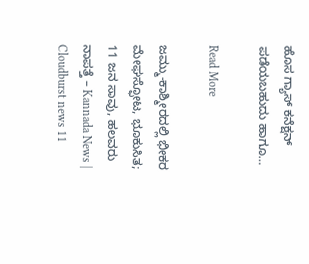ಹೊಸ ಗ್ಯಾಸ್ ಕನೆಕ್ಷನ್ ಪಡೆಯಬಹುದು ಹಾಗೂ…

Read More

ಜಮ್ಮು-ಕಾಶ್ಮೀರದಲ್ಲಿ ಭೀಕರ ಮೇಘಸ್ಫೋಟ, ಭೂಕುಸಿತ; 11 ಜನ ಸಾವು, ಹಲವರು ನಾಪತ್ತೆ – Kannada News | Cloudburst news 11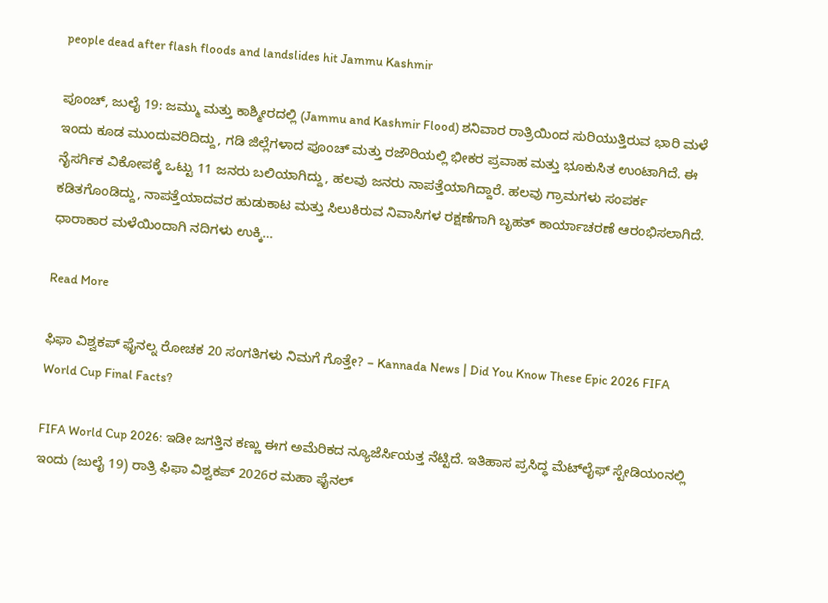people dead after flash floods and landslides hit Jammu Kashmir

ಪೂಂಚ್, ಜುಲೈ 19: ಜಮ್ಮು ಮತ್ತು ಕಾಶ್ಮೀರದಲ್ಲಿ (Jammu and Kashmir Flood) ಶನಿವಾರ ರಾತ್ರಿಯಿಂದ ಸುರಿಯುತ್ತಿರುವ ಭಾರಿ ಮಳೆ ಇಂದು ಕೂಡ ಮುಂದುವರಿದಿದ್ದು, ಗಡಿ ಜಿಲ್ಲೆಗಳಾದ ಪೂಂಚ್ ಮತ್ತು ರಜೌರಿಯಲ್ಲಿ ಭೀಕರ ಪ್ರವಾಹ ಮತ್ತು ಭೂಕುಸಿತ ಉಂಟಾಗಿದೆ. ಈ ನೈಸರ್ಗಿಕ ವಿಕೋಪಕ್ಕೆ ಒಟ್ಟು 11 ಜನರು ಬಲಿಯಾಗಿದ್ದು, ಹಲವು ಜನರು ನಾಪತ್ತೆಯಾಗಿದ್ದಾರೆ. ಹಲವು ಗ್ರಾಮಗಳು ಸಂಪರ್ಕ ಕಡಿತಗೊಂಡಿದ್ದು, ನಾಪತ್ತೆಯಾದವರ ಹುಡುಕಾಟ ಮತ್ತು ಸಿಲುಕಿರುವ ನಿವಾಸಿಗಳ ರಕ್ಷಣೆಗಾಗಿ ಬೃಹತ್ ಕಾರ್ಯಾಚರಣೆ ಆರಂಭಿಸಲಾಗಿದೆ. ಧಾರಾಕಾರ ಮಳೆಯಿಂದಾಗಿ ನದಿಗಳು ಉಕ್ಕಿ…

Read More

ಫಿಫಾ ವಿಶ್ವಕಪ್ ಫೈನಲ್ನ ರೋಚಕ 20 ಸಂಗತಿಗಳು ನಿಮಗೆ ಗೊತ್ತೇ? – Kannada News | Did You Know These Epic 2026 FIFA World Cup Final Facts?

FIFA World Cup 2026: ಇಡೀ ಜಗತ್ತಿನ ಕಣ್ಣು ಈಗ ಅಮೆರಿಕದ ನ್ಯೂಜೆರ್ಸಿಯತ್ತ ನೆಟ್ಟಿದೆ. ಇತಿಹಾಸ ಪ್ರಸಿದ್ಧ ಮೆಟ್‌ಲೈಫ್ ಸ್ಟೇಡಿಯಂನಲ್ಲಿ ಇಂದು (ಜುಲೈ 19) ರಾತ್ರಿ ಫಿಫಾ ವಿಶ್ವಕಪ್ 2026ರ ಮಹಾ ಫೈನಲ್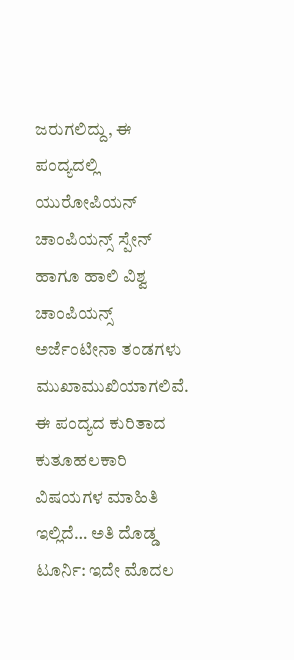ಜರುಗಲಿದ್ದು, ಈ ಪಂದ್ಯದಲ್ಲಿ ಯುರೋಪಿಯನ್ ಚಾಂಪಿಯನ್ಸ್ ಸ್ಪೇನ್ ಹಾಗೂ ಹಾಲಿ ವಿಶ್ವ ಚಾಂಪಿಯನ್ಸ್ ಅರ್ಜೆಂಟೀನಾ ತಂಡಗಳು ಮುಖಾಮುಖಿಯಾಗಲಿವೆ. ಈ ಪಂದ್ಯದ ಕುರಿತಾದ ಕುತೂಹಲಕಾರಿ ವಿಷಯಗಳ ಮಾಹಿತಿ ಇಲ್ಲಿದೆ… ಅತಿ ದೊಡ್ಡ ಟೂರ್ನಿ: ಇದೇ ಮೊದಲ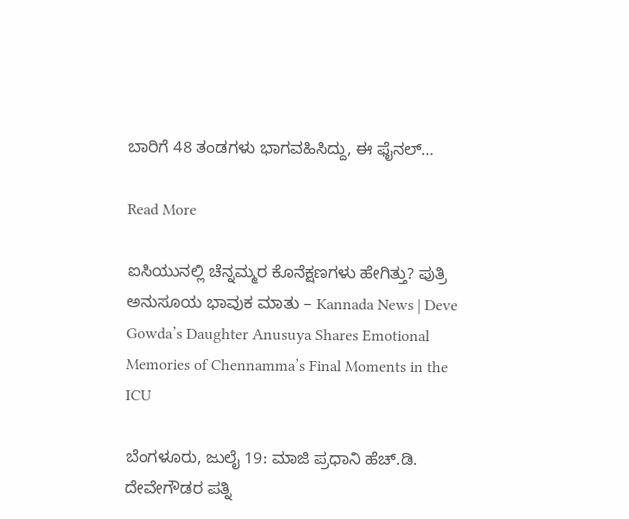ಬಾರಿಗೆ 48 ತಂಡಗಳು ಭಾಗವಹಿಸಿದ್ದು, ಈ ಫೈನಲ್…

Read More

ಐಸಿಯುನಲ್ಲಿ ಚೆನ್ನಮ್ಮರ ಕೊನೆಕ್ಷಣಗಳು ಹೇಗಿತ್ತು? ಪುತ್ರಿ ಅನುಸೂಯ ಭಾವುಕ ಮಾತು – Kannada News | Deve Gowda’s Daughter Anusuya Shares Emotional Memories of Chennamma’s Final Moments in the ICU

ಬೆಂಗಳೂರು, ಜುಲೈ 19: ಮಾಜಿ ಪ್ರಧಾನಿ ಹೆಚ್.ಡಿ. ದೇವೇಗೌಡರ ಪತ್ನಿ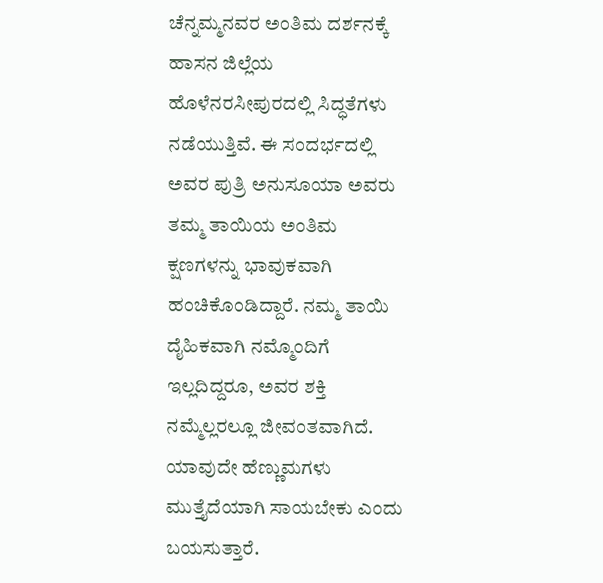ಚೆನ್ನಮ್ಮನವರ ಅಂತಿಮ ದರ್ಶನಕ್ಕೆ ಹಾಸನ ಜಿಲ್ಲೆಯ ಹೊಳೆನರಸೀಪುರದಲ್ಲಿ ಸಿದ್ಧತೆಗಳು ನಡೆಯುತ್ತಿವೆ. ಈ ಸಂದರ್ಭದಲ್ಲಿ ಅವರ ಪುತ್ರಿ ಅನುಸೂಯಾ ಅವರು ತಮ್ಮ ತಾಯಿಯ ಅಂತಿಮ ಕ್ಷಣಗಳನ್ನು ಭಾವುಕವಾಗಿ ಹಂಚಿಕೊಂಡಿದ್ದಾರೆ. ನಮ್ಮ ತಾಯಿ ದೈಹಿಕವಾಗಿ ನಮ್ಮೊಂದಿಗೆ ಇಲ್ಲದಿದ್ದರೂ, ಅವರ ಶಕ್ತಿ ನಮ್ಮೆಲ್ಲರಲ್ಲೂ ಜೀವಂತವಾಗಿದೆ. ಯಾವುದೇ ಹೆಣ್ಣುಮಗಳು ಮುತ್ತೈದೆಯಾಗಿ ಸಾಯಬೇಕು ಎಂದು ಬಯಸುತ್ತಾರೆ.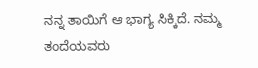ನನ್ನ ತಾಯಿಗೆ ಆ ಭಾಗ್ಯ ಸಿಕ್ಕಿದೆ. ನಮ್ಮ ತಂದೆಯವರು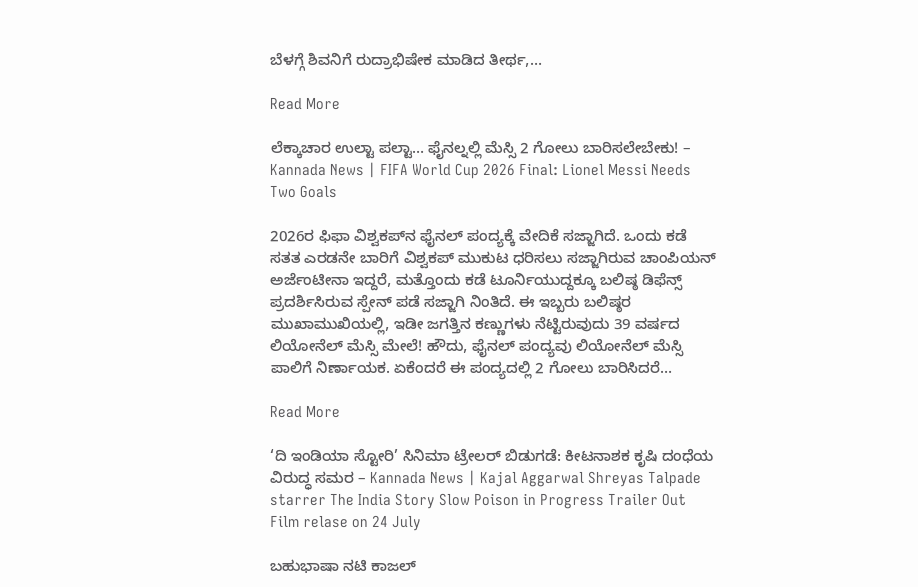ಬೆಳಗ್ಗೆ ಶಿವನಿಗೆ ರುದ್ರಾಭಿಷೇಕ ಮಾಡಿದ ತೀರ್ಥ,…

Read More

ಲೆಕ್ಕಾಚಾರ ಉಲ್ಟಾ ಪಲ್ಟಾ… ಫೈನಲ್ನಲ್ಲಿ ಮೆಸ್ಸಿ 2 ಗೋಲು ಬಾರಿಸಲೇಬೇಕು! – Kannada News | FIFA World Cup 2026 Final: Lionel Messi Needs Two Goals

2026ರ ಫಿಫಾ ವಿಶ್ವಕಪ್‌ನ ಫೈನಲ್ ಪಂದ್ಯಕ್ಕೆ ವೇದಿಕೆ ಸಜ್ಜಾಗಿದೆ. ಒಂದು ಕಡೆ ಸತತ ಎರಡನೇ ಬಾರಿಗೆ ವಿಶ್ವಕಪ್ ಮುಕುಟ ಧರಿಸಲು ಸಜ್ಜಾಗಿರುವ ಚಾಂಪಿಯನ್ ಅರ್ಜೆಂಟೀನಾ ಇದ್ದರೆ, ಮತ್ತೊಂದು ಕಡೆ ಟೂರ್ನಿಯುದ್ದಕ್ಕೂ ಬಲಿಷ್ಠ ಡಿಫೆನ್ಸ್ ಪ್ರದರ್ಶಿಸಿರುವ ಸ್ಪೇನ್ ಪಡೆ ಸಜ್ಜಾಗಿ ನಿಂತಿದೆ. ಈ ಇಬ್ಬರು ಬಲಿಷ್ಠರ ಮುಖಾಮುಖಿಯಲ್ಲಿ, ಇಡೀ ಜಗತ್ತಿನ ಕಣ್ಣುಗಳು ನೆಟ್ಟಿರುವುದು 39 ವರ್ಷದ ಲಿಯೋನೆಲ್ ಮೆಸ್ಸಿ ಮೇಲೆ! ಹೌದು, ಫೈನಲ್ ಪಂದ್ಯವು ಲಿಯೋನೆಲ್ ಮೆಸ್ಸಿ ಪಾಲಿಗೆ ನಿರ್ಣಾಯಕ. ಏಕೆಂದರೆ ಈ ಪಂದ್ಯದಲ್ಲಿ 2 ಗೋಲು ಬಾರಿಸಿದರೆ…

Read More

‘ದಿ ಇಂಡಿಯಾ ಸ್ಟೋರಿ’ ಸಿನಿಮಾ ಟ್ರೇಲರ್ ಬಿಡುಗಡೆ: ಕೀಟನಾಶಕ ಕೃಷಿ ದಂಧೆಯ ವಿರುದ್ಧ ಸಮರ – Kannada News | Kajal Aggarwal Shreyas Talpade starrer The India Story Slow Poison in Progress Trailer Out Film relase on 24 July

ಬಹುಭಾಷಾ ನಟಿ ಕಾಜಲ್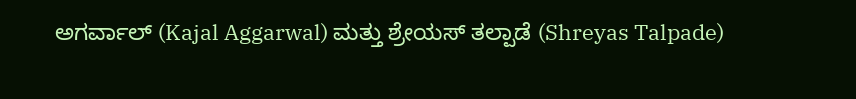ಅಗರ್ವಾಲ್ (Kajal Aggarwal) ಮತ್ತು ಶ್ರೇಯಸ್ ತಲ್ಪಾಡೆ (Shreyas Talpade)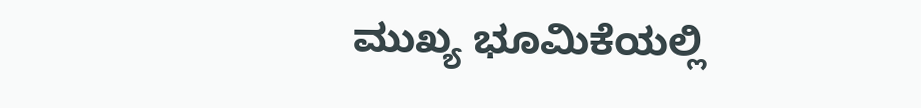ಮುಖ್ಯ ಭೂಮಿಕೆಯಲ್ಲಿ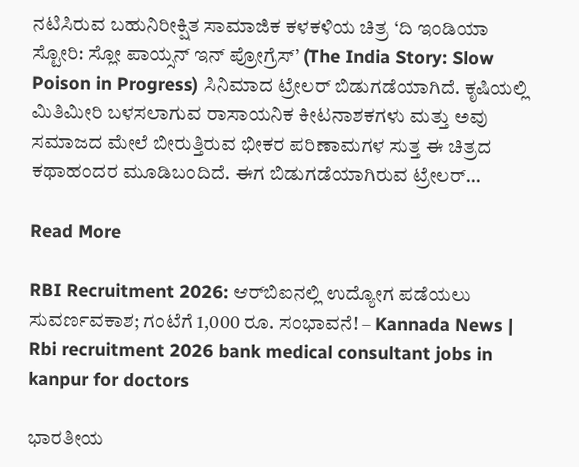ನಟಿಸಿರುವ ಬಹುನಿರೀಕ್ಷಿತ ಸಾಮಾಜಿಕ ಕಳಕಳಿಯ ಚಿತ್ರ ‘ದಿ ಇಂಡಿಯಾ ಸ್ಟೋರಿ: ಸ್ಲೋ ಪಾಯ್ಸನ್ ಇನ್ ಪ್ರೋಗ್ರೆಸ್’ (The India Story: Slow Poison in Progress) ಸಿನಿಮಾದ ಟ್ರೇಲರ್ ಬಿಡುಗಡೆಯಾಗಿದೆ. ಕೃಷಿಯಲ್ಲಿ ಮಿತಿಮೀರಿ ಬಳಸಲಾಗುವ ರಾಸಾಯನಿಕ ಕೀಟನಾಶಕಗಳು ಮತ್ತು ಅವು ಸಮಾಜದ ಮೇಲೆ ಬೀರುತ್ತಿರುವ ಭೀಕರ ಪರಿಣಾಮಗಳ ಸುತ್ತ ಈ ಚಿತ್ರದ ಕಥಾಹಂದರ ಮೂಡಿಬಂದಿದೆ. ಈಗ ಬಿಡುಗಡೆಯಾಗಿರುವ ಟ್ರೇಲರ್…

Read More

RBI Recruitment 2026: ಆರ್‌ಬಿಐನಲ್ಲಿ ಉದ್ಯೋಗ ಪಡೆಯಲು ಸುವರ್ಣವಕಾಶ; ಗಂಟೆಗೆ 1,000 ರೂ. ಸಂಭಾವನೆ! – Kannada News | Rbi recruitment 2026 bank medical consultant jobs in kanpur for doctors

ಭಾರತೀಯ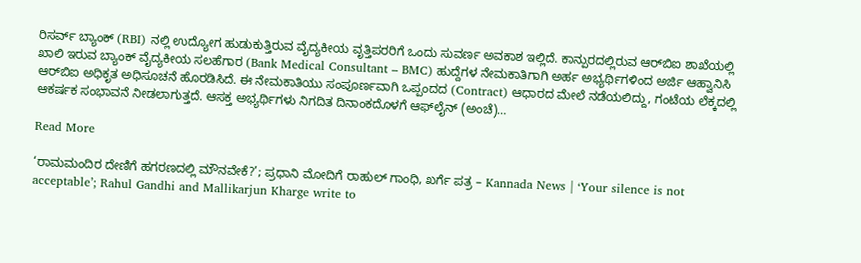ರಿಸರ್ವ್ ಬ್ಯಾಂಕ್ (RBI) ನಲ್ಲಿ ಉದ್ಯೋಗ ಹುಡುಕುತ್ತಿರುವ ವೈದ್ಯಕೀಯ ವೃತ್ತಿಪರರಿಗೆ ಒಂದು ಸುವರ್ಣ ಅವಕಾಶ ಇಲ್ಲಿದೆ. ಕಾನ್ಪುರದಲ್ಲಿರುವ ಆರ್‌ಬಿಐ ಶಾಖೆಯಲ್ಲಿ ಖಾಲಿ ಇರುವ ಬ್ಯಾಂಕ್ ವೈದ್ಯಕೀಯ ಸಲಹೆಗಾರ (Bank Medical Consultant – BMC) ಹುದ್ದೆಗಳ ನೇಮಕಾತಿಗಾಗಿ ಅರ್ಹ ಅಭ್ಯರ್ಥಿಗಳಿಂದ ಅರ್ಜಿ ಆಹ್ವಾನಿಸಿ ಆರ್‌ಬಿಐ ಅಧಿಕೃತ ಅಧಿಸೂಚನೆ ಹೊರಡಿಸಿದೆ. ಈ ನೇಮಕಾತಿಯು ಸಂಪೂರ್ಣವಾಗಿ ಒಪ್ಪಂದದ (Contract) ಆಧಾರದ ಮೇಲೆ ನಡೆಯಲಿದ್ದು, ಗಂಟೆಯ ಲೆಕ್ಕದಲ್ಲಿ ಆಕರ್ಷಕ ಸಂಭಾವನೆ ನೀಡಲಾಗುತ್ತದೆ. ಆಸಕ್ತ ಅಭ್ಯರ್ಥಿಗಳು ನಿಗದಿತ ದಿನಾಂಕದೊಳಗೆ ಆಫ್‌ಲೈನ್ (ಅಂಚೆ)…

Read More

‘ರಾಮಮಂದಿರ ದೇಣಿಗೆ ಹಗರಣದಲ್ಲಿ ಮೌನವೇಕೆ?’; ಪ್ರಧಾನಿ ಮೋದಿಗೆ ರಾಹುಲ್ ಗಾಂಧಿ, ಖರ್ಗೆ ಪತ್ರ – Kannada News | ‘Your silence is not acceptable’; Rahul Gandhi and Mallikarjun Kharge write to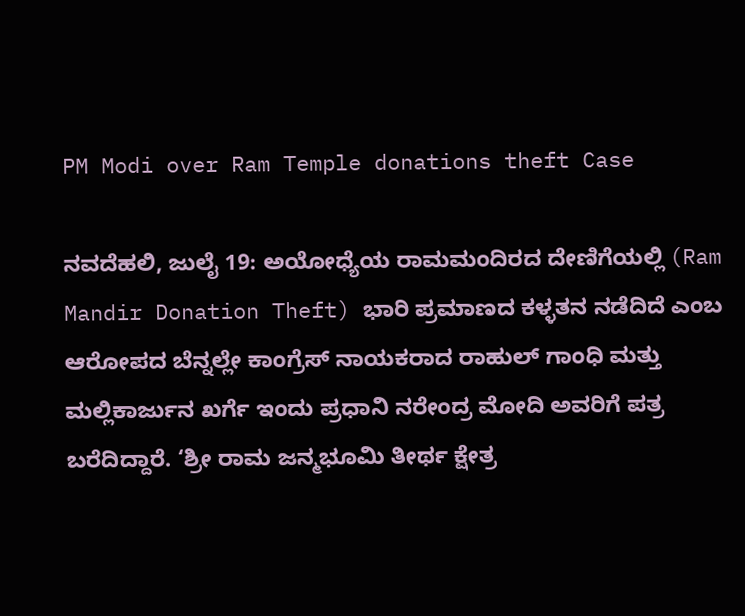PM Modi over Ram Temple donations theft Case

ನವದೆಹಲಿ, ಜುಲೈ 19: ಅಯೋಧ್ಯೆಯ ರಾಮಮಂದಿರದ ದೇಣಿಗೆಯಲ್ಲಿ (Ram Mandir Donation Theft) ಭಾರಿ ಪ್ರಮಾಣದ ಕಳ್ಳತನ ನಡೆದಿದೆ ಎಂಬ ಆರೋಪದ ಬೆನ್ನಲ್ಲೇ ಕಾಂಗ್ರೆಸ್ ನಾಯಕರಾದ ರಾಹುಲ್ ಗಾಂಧಿ ಮತ್ತು ಮಲ್ಲಿಕಾರ್ಜುನ ಖರ್ಗೆ ಇಂದು ಪ್ರಧಾನಿ ನರೇಂದ್ರ ಮೋದಿ ಅವರಿಗೆ ಪತ್ರ ಬರೆದಿದ್ದಾರೆ. ‘ಶ್ರೀ ರಾಮ ಜನ್ಮಭೂಮಿ ತೀರ್ಥ ಕ್ಷೇತ್ರ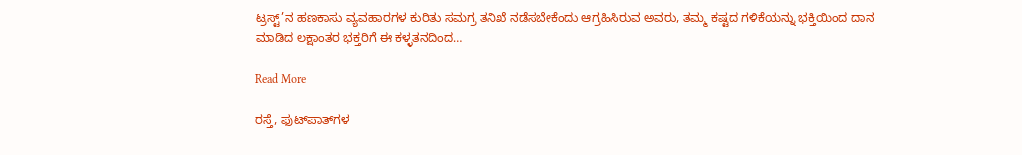ಟ್ರಸ್ಟ್’ನ ಹಣಕಾಸು ವ್ಯವಹಾರಗಳ ಕುರಿತು ಸಮಗ್ರ ತನಿಖೆ ನಡೆಸಬೇಕೆಂದು ಆಗ್ರಹಿಸಿರುವ ಅವರು, ತಮ್ಮ ಕಷ್ಟದ ಗಳಿಕೆಯನ್ನು ಭಕ್ತಿಯಿಂದ ದಾನ ಮಾಡಿದ ಲಕ್ಷಾಂತರ ಭಕ್ತರಿಗೆ ಈ ಕಳ್ಳತನದಿಂದ…

Read More

ರಸ್ತೆ, ಫುಟ್‌ಪಾತ್‌ಗಳ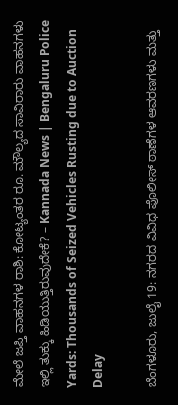ಮೇಲೆ ಜಪ್ತಿ ವಾಹನಗಳ ರಾಶಿ: ಕೋಟ್ಯಂತರ ರೂ. ಮೌಲ್ಯದ ಸಾವಿರಾರು ವಾಹನಗಳು ಇಲ್ಲಿ ತುಕ್ಕು ಹಿಡಿಯುತ್ತಿರುವುದೇಕೆ? – Kannada News | Bengaluru Police Yards: Thousands of Seized Vehicles Rusting due to Auction Delay

ಬೆಂಗಳೂರು, ಜುಲೈ 19: ನಗರದ ವಿವಿಧ ಪೊಲೀಸ್ ಠಾಣೆಗಳ ಆವರಣಗಳು ಮತ್ತು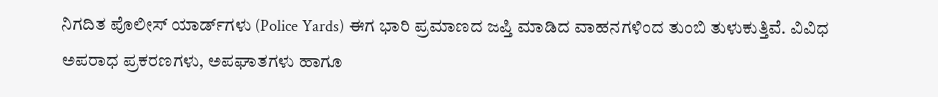ನಿಗದಿತ ಪೊಲೀಸ್ ಯಾರ್ಡ್‌ಗಳು (Police Yards) ಈಗ ಭಾರಿ ಪ್ರಮಾಣದ ಜಪ್ತಿ ಮಾಡಿದ ವಾಹನಗಳಿಂದ ತುಂಬಿ ತುಳುಕುತ್ತಿವೆ. ವಿವಿಧ ಅಪರಾಧ ಪ್ರಕರಣಗಳು, ಅಪಘಾತಗಳು ಹಾಗೂ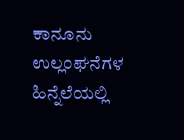ಕಾನೂನು ಉಲ್ಲಂಘನೆಗಳ ಹಿನ್ನೆಲೆಯಲ್ಲಿ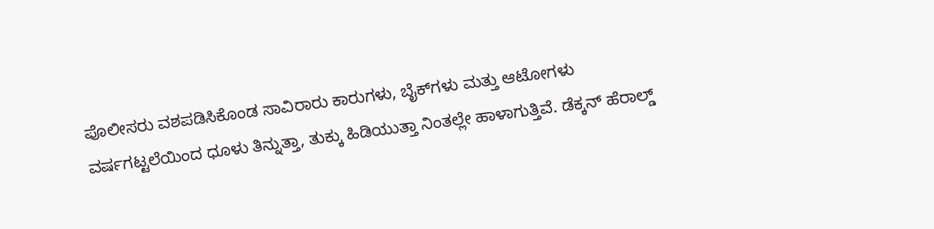ಪೊಲೀಸರು ವಶಪಡಿಸಿಕೊಂಡ ಸಾವಿರಾರು ಕಾರುಗಳು, ಬೈಕ್‌ಗಳು ಮತ್ತು ಆಟೋಗಳು ವರ್ಷಗಟ್ಟಲೆಯಿಂದ ಧೂಳು ತಿನ್ನುತ್ತಾ, ತುಕ್ಕು ಹಿಡಿಯುತ್ತಾ ನಿಂತಲ್ಲೇ ಹಾಳಾಗುತ್ತಿವೆ. ಡೆಕ್ಕನ್ ಹೆರಾಲ್ಡ್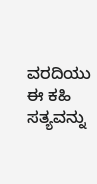ವರದಿಯು ಈ ಕಹಿ ಸತ್ಯವನ್ನು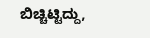ಬಿಚ್ಚಿಟ್ಟಿದ್ದು,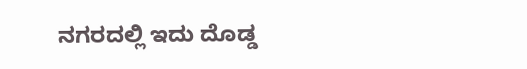ನಗರದಲ್ಲಿ ಇದು ದೊಡ್ಡ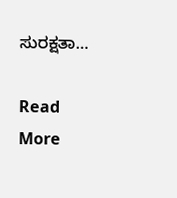ಸುರಕ್ಷತಾ…

Read More